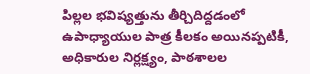పిల్లల భవిష్యత్తును తీర్చిదిద్దడంలో ఉపాధ్యాయుల పాత్ర కీలకం అయినప్పటికీ, అధికారుల నిర్లక్ష్యం, పాఠశాలల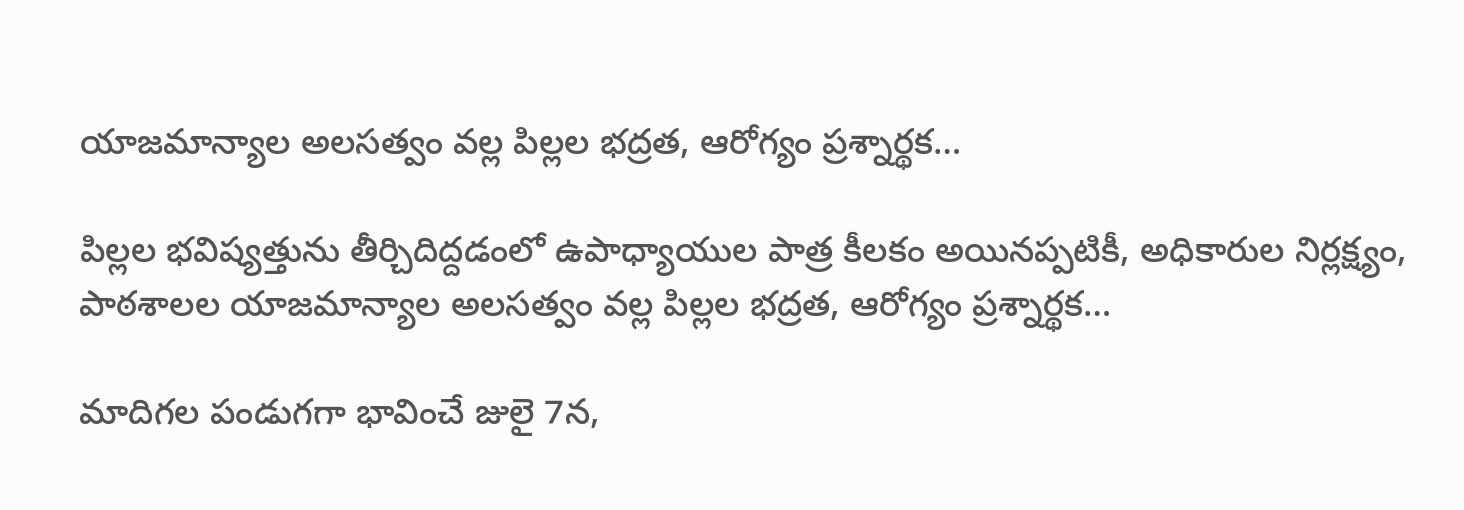యాజమాన్యాల అలసత్వం వల్ల పిల్లల భద్రత, ఆరోగ్యం ప్రశ్నార్థక…

పిల్లల భవిష్యత్తును తీర్చిదిద్దడంలో ఉపాధ్యాయుల పాత్ర కీలకం అయినప్పటికీ, అధికారుల నిర్లక్ష్యం, పాఠశాలల యాజమాన్యాల అలసత్వం వల్ల పిల్లల భద్రత, ఆరోగ్యం ప్రశ్నార్థక…

మాదిగల పండుగగా భావించే జులై 7న,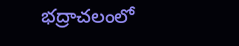భద్రాచలంలో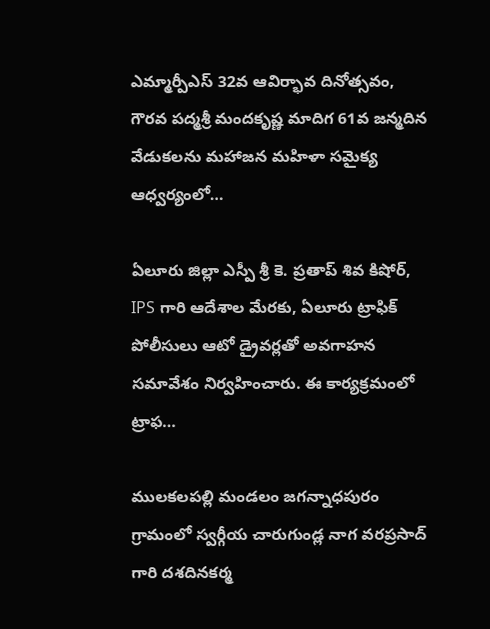ఎమ్మార్పీఎస్ 32వ ఆవిర్భావ దినోత్సవం, గౌరవ పద్మశ్రీ మందకృష్ణ మాదిగ 61వ జన్మదిన వేడుకలను మహాజన మహిళా సమైక్య ఆధ్వర్యంలో…

ఏలూరు జిల్లా ఎస్పీ శ్రీ కె. ప్రతాప్ శివ కిషోర్, IPS గారి ఆదేశాల మేరకు, ఏలూరు ట్రాఫిక్ పోలీసులు ఆటో డ్రైవర్లతో అవగాహన సమావేశం నిర్వహించారు. ఈ కార్యక్రమంలో ట్రాఫ…

ములకలపల్లి మండలం జగన్నాధపురం గ్రామంలో స్వర్గీయ చారుగుండ్ల నాగ వరప్రసాద్ గారి దశదినకర్మ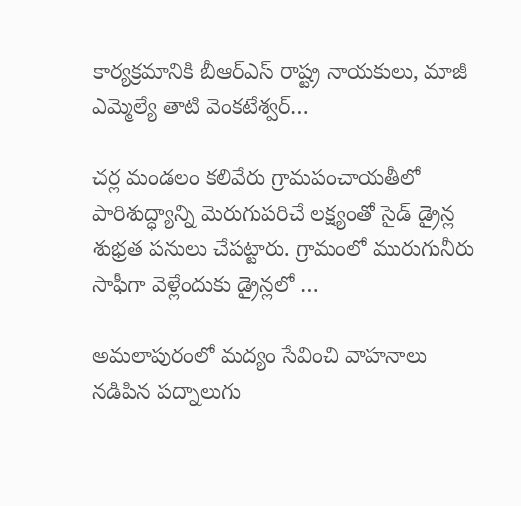కార్యక్రమానికి బీఆర్ఎస్ రాష్ట్ర నాయకులు, మాజీ ఎమ్మెల్యే తాటి వెంకటేశ్వర్…

చర్ల మండలం కలివేరు గ్రామపంచాయతీలో పారిశుద్ధ్యాన్ని మెరుగుపరిచే లక్ష్యంతో సైడ్ డ్రైన్ల శుభ్రత పనులు చేపట్టారు. గ్రామంలో మురుగునీరు సాఫీగా వెళ్లేందుకు డ్రైన్లలో …

అమలాపురంలో మద్యం సేవించి వాహనాలు నడిపిన పద్నాలుగు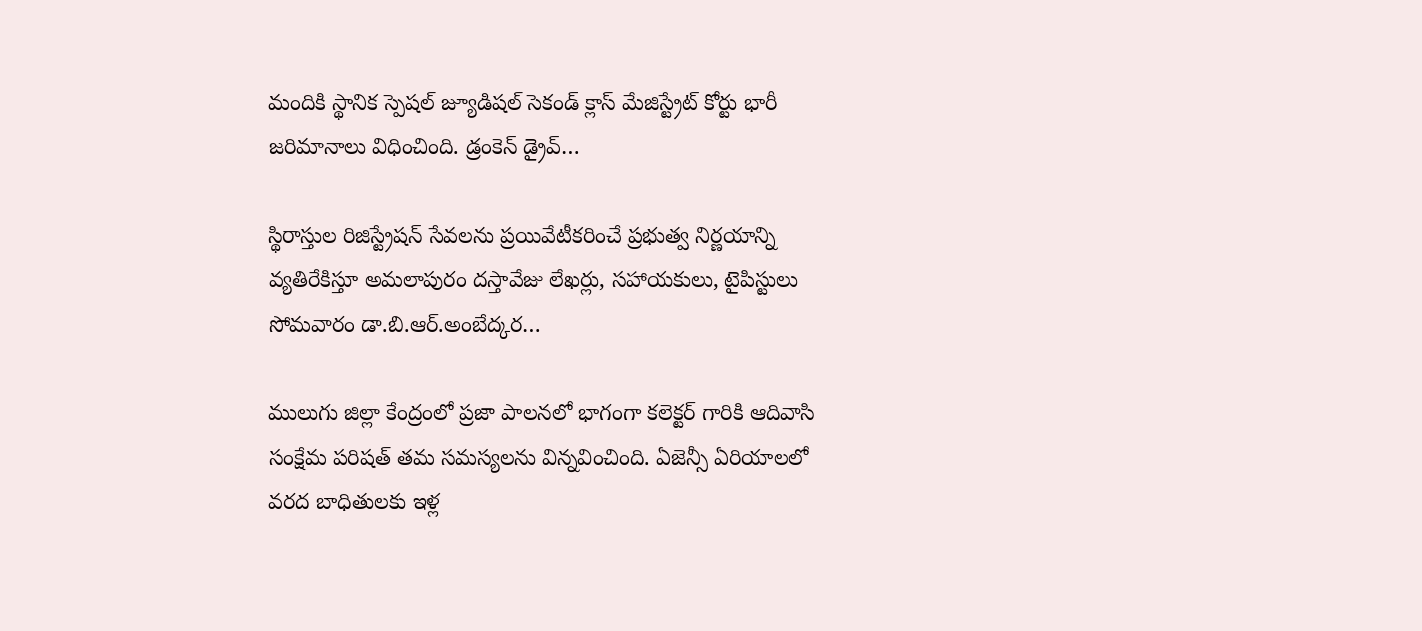మందికి స్థానిక స్పెషల్ జ్యూడిషల్ సెకండ్ క్లాస్ మేజిస్ట్రేట్ కోర్టు భారీ జరిమానాలు విధించింది. డ్రంకెన్ డ్రైవ్…

స్థిరాస్తుల రిజిస్ట్రేషన్ సేవలను ప్రయివేటీకరించే ప్రభుత్వ నిర్ణయాన్ని వ్యతిరేకిస్తూ అమలాపురం దస్తావేజు లేఖర్లు, సహాయకులు, టైపిస్టులు సోమవారం డా.బి.ఆర్.అంబేద్కర…

ములుగు జిల్లా కేంద్రంలో ప్రజా పాలనలో భాగంగా కలెక్టర్ గారికి ఆదివాసి సంక్షేమ పరిషత్ తమ సమస్యలను విన్నవించింది. ఏజెన్సీ ఏరియాలలో వరద బాధితులకు ఇళ్ల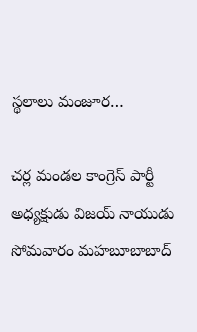స్థలాలు మంజూర…

చర్ల మండల కాంగ్రెస్ పార్టీ అధ్యక్షుడు విజయ్ నాయుడు సోమవారం మహబూబాబాద్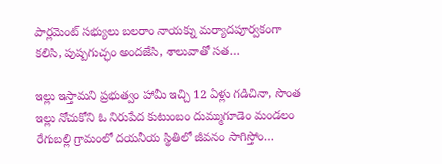పార్లమెంట్ సభ్యులు బలరాం నాయక్ను మర్యాదపూర్వకంగా కలిసి, పుష్పగుచ్ఛం అందజేసి, శాలువాతో సత…

ఇల్లు ఇస్తామని ప్రభుత్వం హామీ ఇచ్చి 12 ఏళ్లు గడిచినా, సొంత ఇల్లు నోచుకోని ఓ నిరుపేద కుటుంబం దుమ్ముగూడెం మండలం రేగుబల్లి గ్రామంలో దయనీయ స్థితిలో జీవనం సాగిస్తోం…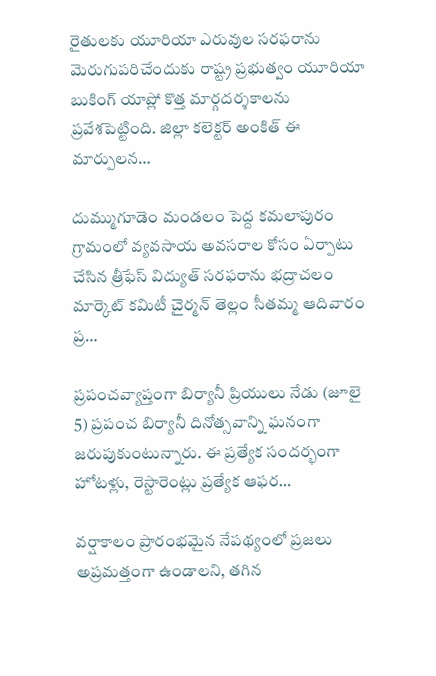రైతులకు యూరియా ఎరువుల సరఫరాను మెరుగుపరిచేందుకు రాష్ట్ర ప్రభుత్వం యూరియా బుకింగ్ యాప్లో కొత్త మార్గదర్శకాలను ప్రవేశపెట్టింది. జిల్లా కలెక్టర్ అంకిత్ ఈ మార్పులన…

దుమ్ముగూడెం మండలం పెద్ద కమలాపురం గ్రామంలో వ్యవసాయ అవసరాల కోసం ఏర్పాటు చేసిన త్రీఫేస్ విద్యుత్ సరఫరాను భద్రాచలం మార్కెట్ కమిటీ చైర్మన్ తెల్లం సీతమ్మ ఆదివారం ప్ర…

ప్రపంచవ్యాప్తంగా బిర్యానీ ప్రియులు నేడు (జూలై 5) ప్రపంచ బిర్యానీ దినోత్సవాన్ని ఘనంగా జరుపుకుంటున్నారు. ఈ ప్రత్యేక సందర్భంగా హోటళ్లు, రెస్టారెంట్లు ప్రత్యేక ఆఫర…

వర్షాకాలం ప్రారంభమైన నేపథ్యంలో ప్రజలు అప్రమత్తంగా ఉండాలని, తగిన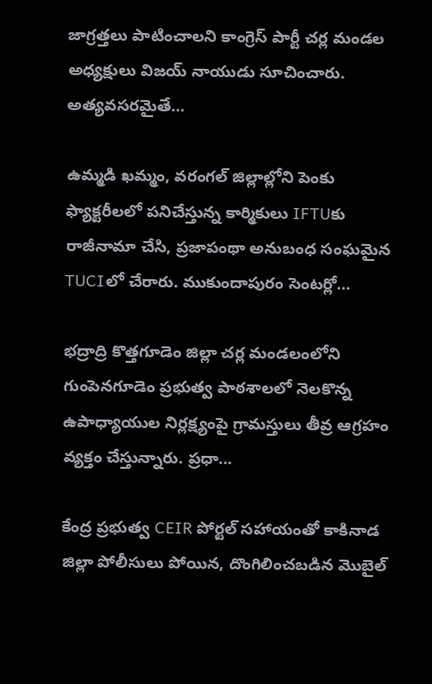జాగ్రత్తలు పాటించాలని కాంగ్రెస్ పార్టీ చర్ల మండల అధ్యక్షులు విజయ్ నాయుడు సూచించారు. అత్యవసరమైతే…

ఉమ్మడి ఖమ్మం, వరంగల్ జిల్లాల్లోని పెంకు ఫ్యాక్టరీలలో పనిచేస్తున్న కార్మికులు IFTUకు రాజీనామా చేసి, ప్రజాపంథా అనుబంధ సంఘమైన TUCIలో చేరారు. ముకుందాపురం సెంటర్లో…

భద్రాద్రి కొత్తగూడెం జిల్లా చర్ల మండలంలోని గుంపెనగూడెం ప్రభుత్వ పాఠశాలలో నెలకొన్న ఉపాధ్యాయుల నిర్లక్ష్యంపై గ్రామస్తులు తీవ్ర ఆగ్రహం వ్యక్తం చేస్తున్నారు. ప్రధా…

కేంద్ర ప్రభుత్వ CEIR పోర్టల్ సహాయంతో కాకినాడ జిల్లా పోలీసులు పోయిన, దొంగిలించబడిన మొబైల్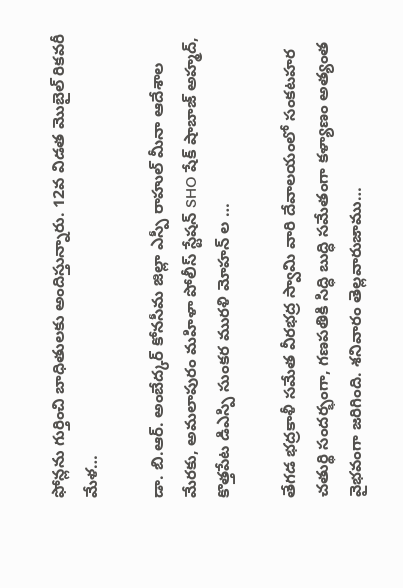ఫోన్లను గుర్తించి బాధితులకు అందిస్తున్నారు. 12వ విడత మొబైల్ రికవరీ మేళ…

డా. బి.ఆర్. అంబేద్కర్ కోనసీమ జిల్లా ఎస్పీ రాహుల్ మీనా ఆదేశాల మేరకు, అమలాపురం మహిళా పోలీస్ స్టేషన్ SHO షేక్ షాబాజ్ అహ్మద్, కొత్తపేట డిఎస్పి సుంకర మురళి మోహన్ ల …

తేగడ భద్రకాళీ సమేత వీరభద్ర స్వామి వారి దేవాలయంలో సంకటహర చతుర్థి సందర్భంగా, గణపతికి సిద్ధి బుద్ధి సమేతంగా కళ్యాణం అత్యంత వైభవంగా జరిగింది. శనివారం తెల్లవారుజాము…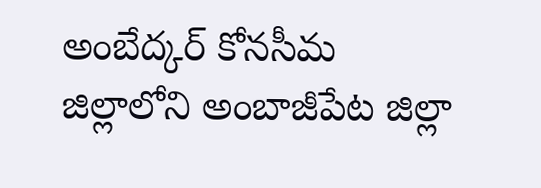అంబేద్కర్ కోనసీమ జిల్లాలోని అంబాజీపేట జిల్లా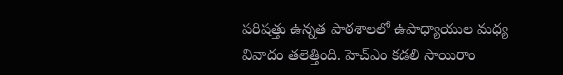పరిషత్తు ఉన్నత పాఠశాలలో ఉపాధ్యాయుల మధ్య వివాదం తలెత్తింది. హెచ్ఎం కడలి సాయిరాం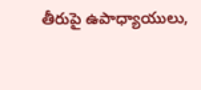తీరుపై ఉపాధ్యాయులు,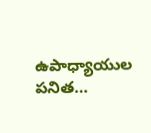ఉపాధ్యాయుల పనిత…